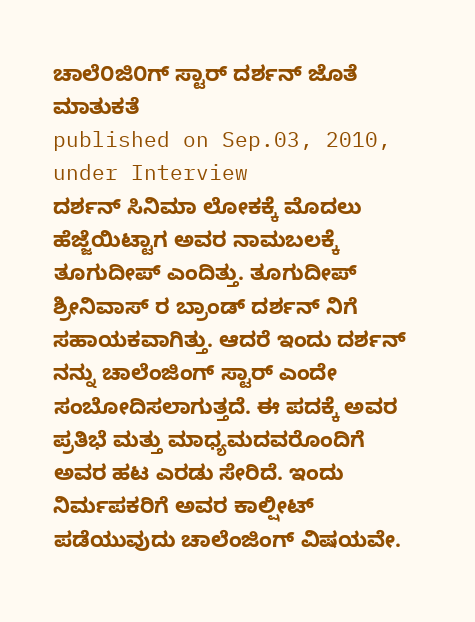ಚಾಲೆ೦ಜಿ೦ಗ್ ಸ್ಟಾರ್ ದರ್ಶನ್ ಜೊತೆ ಮಾತುಕತೆ
published on Sep.03, 2010, under Interview
ದರ್ಶನ್ ಸಿನಿಮಾ ಲೋಕಕ್ಕೆ ಮೊದಲು ಹೆಜ್ಜೆಯಿಟ್ಟಾಗ ಅವರ ನಾಮಬಲಕ್ಕೆ ತೂಗುದೀಪ್ ಎಂದಿತ್ತು. ತೂಗುದೀಪ್ ಶ್ರೀನಿವಾಸ್ ರ ಬ್ರಾಂಡ್ ದರ್ಶನ್ ನಿಗೆ ಸಹಾಯಕವಾಗಿತ್ತು. ಆದರೆ ಇಂದು ದರ್ಶನ್ ನನ್ನು ಚಾಲೆಂಜಿಂಗ್ ಸ್ಟಾರ್ ಎಂದೇ ಸಂಬೋದಿಸಲಾಗುತ್ತದೆ. ಈ ಪದಕ್ಕೆ ಅವರ ಪ್ರತಿಭೆ ಮತ್ತು ಮಾಧ್ಯಮದವರೊಂದಿಗೆ ಅವರ ಹಟ ಎರಡು ಸೇರಿದೆ. ಇಂದು ನಿರ್ಮಪಕರಿಗೆ ಅವರ ಕಾಲ್ಷೀಟ್ ಪಡೆಯುವುದು ಚಾಲೆಂಜಿಂಗ್ ವಿಷಯವೇ.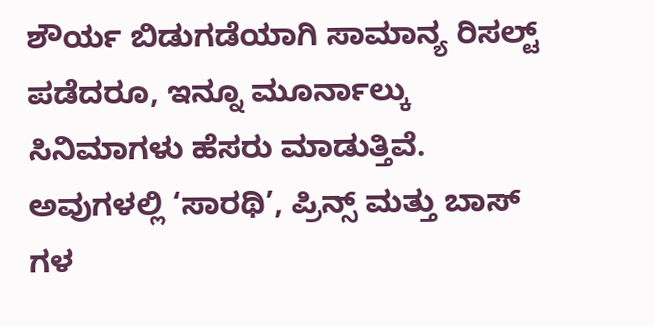ಶೌರ್ಯ ಬಿಡುಗಡೆಯಾಗಿ ಸಾಮಾನ್ಯ ರಿಸಲ್ಟ್ ಪಡೆದರೂ, ಇನ್ನೂ ಮೂರ್ನಾಲ್ಕು ಸಿನಿಮಾಗಳು ಹೆಸರು ಮಾಡುತ್ತಿವೆ. ಅವುಗಳಲ್ಲಿ ‘ಸಾರಥಿ’, ಪ್ರಿನ್ಸ್ ಮತ್ತು ಬಾಸ್ ಗಳ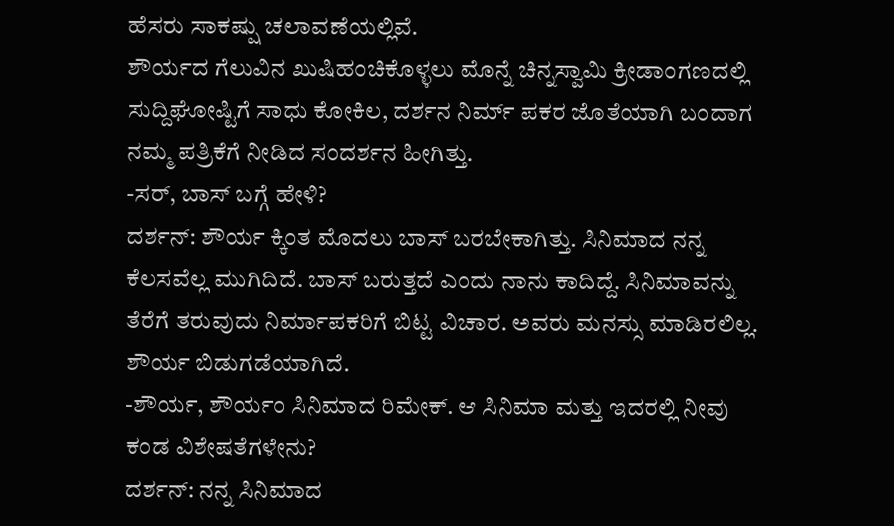ಹೆಸರು ಸಾಕಷ್ಷು ಚಲಾವಣೆಯಲ್ಲಿವೆ.
ಶೌರ್ಯದ ಗೆಲುವಿನ ಖುಷಿಹಂಚಿಕೊಳ್ಳಲು ಮೊನ್ನೆ ಚಿನ್ನಸ್ವಾಮಿ ಕ್ರೀಡಾಂಗಣದಲ್ಲಿ ಸುದ್ದಿಘೋಷ್ಟಿಗೆ ಸಾಧು ಕೋಕಿಲ, ದರ್ಶನ ನಿರ್ಮ್ ಪಕರ ಜೊತೆಯಾಗಿ ಬಂದಾಗ ನಮ್ಮ ಪತ್ರಿಕೆಗೆ ನೀಡಿದ ಸಂದರ್ಶನ ಹೀಗಿತ್ತು.
-ಸರ್, ಬಾಸ್ ಬಗ್ಗೆ ಹೇಳಿ?
ದರ್ಶನ್: ಶೌರ್ಯ ಕ್ಕಿಂತ ಮೊದಲು ಬಾಸ್ ಬರಬೇಕಾಗಿತ್ತು. ಸಿನಿಮಾದ ನನ್ನ ಕೆಲಸವೆಲ್ಲ ಮುಗಿದಿದೆ. ಬಾಸ್ ಬರುತ್ತದೆ ಎಂದು ನಾನು ಕಾದಿದ್ದೆ. ಸಿನಿಮಾವನ್ನು ತೆರೆಗೆ ತರುವುದು ನಿರ್ಮಾಪಕರಿಗೆ ಬಿಟ್ಟ ವಿಚಾರ. ಅವರು ಮನಸ್ಸು ಮಾಡಿರಲಿಲ್ಲ. ಶೌರ್ಯ ಬಿಡುಗಡೆಯಾಗಿದೆ.
-ಶೌರ್ಯ, ಶೌರ್ಯಂ ಸಿನಿಮಾದ ರಿಮೇಕ್. ಆ ಸಿನಿಮಾ ಮತ್ತು ಇದರಲ್ಲಿ ನೀವು ಕಂಡ ವಿಶೇಷತೆಗಳೇನು?
ದರ್ಶನ್: ನನ್ನ ಸಿನಿಮಾದ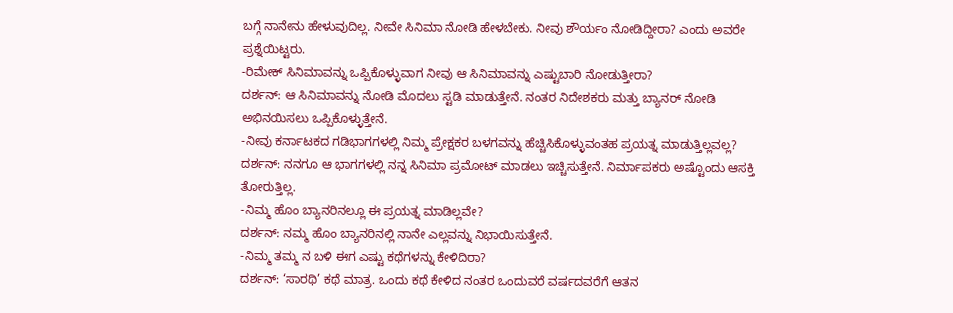ಬಗ್ಗೆ ನಾನೇನು ಹೇಳುವುದಿಲ್ಲ. ನೀವೇ ಸಿನಿಮಾ ನೋಡಿ ಹೇಳಬೇಕು. ನೀವು ಶೌರ್ಯಂ ನೋಡಿದ್ದೀರಾ? ಎಂದು ಅವರೇ ಪ್ರಶ್ನೆಯಿಟ್ಟರು.
-ರಿಮೇಕ್ ಸಿನಿಮಾವನ್ನು ಒಪ್ಪಿಕೊಳ್ಳುವಾಗ ನೀವು ಆ ಸಿನಿಮಾವನ್ನು ಎಷ್ಟುಬಾರಿ ನೋಡುತ್ತೀರಾ?
ದರ್ಶನ್: ಆ ಸಿನಿಮಾವನ್ನು ನೋಡಿ ಮೊದಲು ಸ್ಟಡಿ ಮಾಡುತ್ತೇನೆ. ನಂತರ ನಿದೇಶಕರು ಮತ್ತು ಬ್ಯಾನರ್ ನೋಡಿ ಅಭಿನಯಿಸಲು ಒಪ್ಪಿಕೊಳ್ಳುತ್ತೇನೆ.
-ನೀವು ಕರ್ನಾಟಕದ ಗಡಿಭಾಗಗಳಲ್ಲಿ ನಿಮ್ಮ ಪ್ರೇಕ್ಷಕರ ಬಳಗವನ್ನು ಹೆಚ್ಚಿಸಿಕೊಳ್ಳುವಂತಹ ಪ್ರಯತ್ನ ಮಾಡುತ್ತಿಲ್ಲವಲ್ಲ?
ದರ್ಶನ್: ನನಗೂ ಆ ಭಾಗಗಳಲ್ಲಿ ನನ್ನ ಸಿನಿಮಾ ಪ್ರಮೋಟ್ ಮಾಡಲು ಇಚ್ಚಿಸುತ್ತೇನೆ. ನಿರ್ಮಾಪಕರು ಅಷ್ಟೊಂದು ಆಸಕ್ತಿ ತೋರುತ್ತಿಲ್ಲ.
-ನಿಮ್ಮ ಹೊಂ ಬ್ಯಾನರಿನಲ್ಲೂ ಈ ಪ್ರಯತ್ನ ಮಾಡಿಲ್ಲವೇ?
ದರ್ಶನ್: ನಮ್ಮ ಹೊಂ ಬ್ಯಾನರಿನಲ್ಲಿ ನಾನೇ ಎಲ್ಲವನ್ನು ನಿಭಾಯಿಸುತ್ತೇನೆ.
-ನಿಮ್ಮ ತಮ್ಮ ನ ಬಳಿ ಈಗ ಎಷ್ಟು ಕಥೆಗಳನ್ನು ಕೇಳಿದಿರಾ?
ದರ್ಶನ್: ‘ಸಾರಥಿ’ ಕಥೆ ಮಾತ್ರ. ಒಂದು ಕಥೆ ಕೇಳಿದ ನಂತರ ಒಂದುವರೆ ವರ್ಷದವರೆಗೆ ಆತನ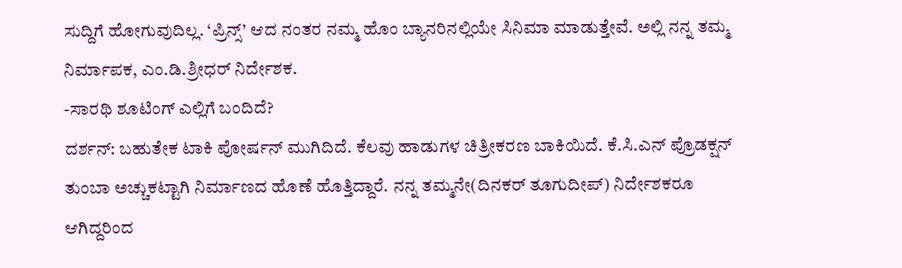ಸುದ್ದಿಗೆ ಹೋಗುವುದಿಲ್ಲ. ‘ಪ್ರಿನ್ಸ್’ ಆದ ನಂತರ ನಮ್ಮ ಹೊಂ ಬ್ಯಾನರಿನಲ್ಲಿಯೇ ಸಿನಿಮಾ ಮಾಡುತ್ತೇವೆ. ಅಲ್ಲಿ ನನ್ನ ತಮ್ಮ ನಿರ್ಮಾಪಕ, ಎಂ.ಡಿ.ಶ್ರೀಧರ್ ನಿರ್ದೇಶಕ.
-ಸಾರಥಿ ಶೂಟಿಂಗ್ ಎಲ್ಲಿಗೆ ಬಂದಿದೆ?
ದರ್ಶನ್: ಬಹುತೇಕ ಟಾಕಿ ಪೋರ್ಷನ್ ಮುಗಿದಿದೆ. ಕೆಲವು ಹಾಡುಗಳ ಚಿತ್ರೀಕರಣ ಬಾಕಿಯಿದೆ. ಕೆ.ಸಿ.ಎನ್ ಪ್ರೊಡಕ್ಷನ್ ತುಂಬಾ ಅಚ್ಚುಕಟ್ಟಾಗಿ ನಿರ್ಮಾಣದ ಹೊಣೆ ಹೊತ್ತಿದ್ದಾರೆ. ನನ್ನ ತಮ್ಮನೇ(ದಿನಕರ್ ತೂಗುದೀಪ್) ನಿರ್ದೇಶಕರೂ ಆಗಿದ್ದರಿಂದ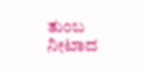ತುಂಬ ನೀಟಾದ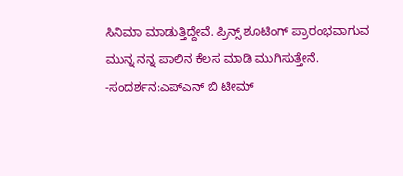ಸಿನಿಮಾ ಮಾಡುತ್ತಿದ್ದೇವೆ. ಪ್ರಿನ್ಸ್ ಶೂಟಿಂಗ್ ಪ್ರಾರಂಭವಾಗುವ ಮುನ್ನ ನನ್ನ ಪಾಲಿನ ಕೆಲಸ ಮಾಡಿ ಮುಗಿಸುತ್ತೇನೆ.
-ಸಂದರ್ಶನ:ಎಪ್ಎನ್ ಬಿ ಟೀಮ್